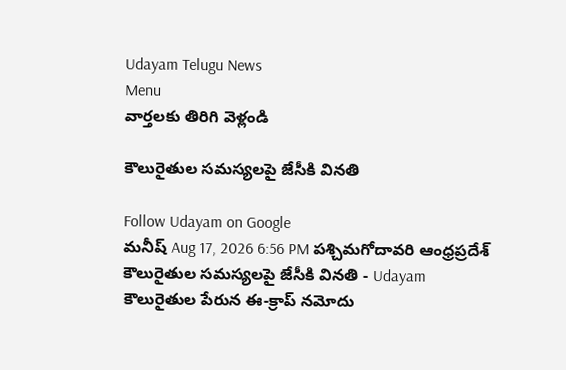Udayam Telugu News
Menu
వార్తలకు తిరిగి వెళ్లండి

కౌలురైతుల సమస్యలపై జేసీకి వినతి

Follow Udayam on Google
మనీష్ Aug 17, 2026 6:56 PM పశ్చిమగోదావరి ఆంధ్రప్రదేశ్
కౌలురైతుల సమస్యలపై జేసీకి వినతి - Udayam
కౌలురైతుల పేరున ఈ-క్రాప్ నమోదు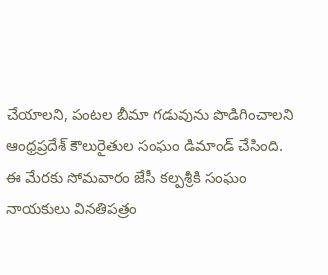చేయాలని, పంటల బీమా గడువును పొడిగించాలని ఆంధ్రప్రదేశ్ కౌలురైతుల సంఘం డిమాండ్ చేసింది. ఈ మేరకు సోమవారం జేసీ కల్పశ్రీకి సంఘం నాయకులు వినతిపత్రం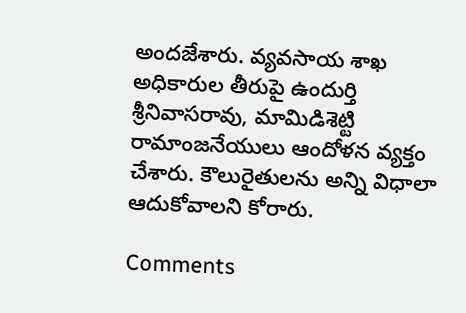అందజేశారు. వ్యవసాయ శాఖ అధికారుల తీరుపై ఉందుర్తి శ్రీనివాసరావు, మామిడిశెట్టి రామాంజనేయులు ఆందోళన వ్యక్తం చేశారు. కౌలురైతులను అన్ని విధాలా ఆదుకోవాలని కోరారు.

Comments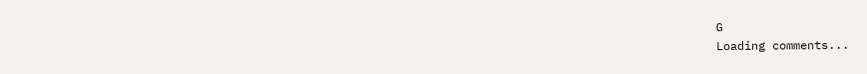G
Loading comments...